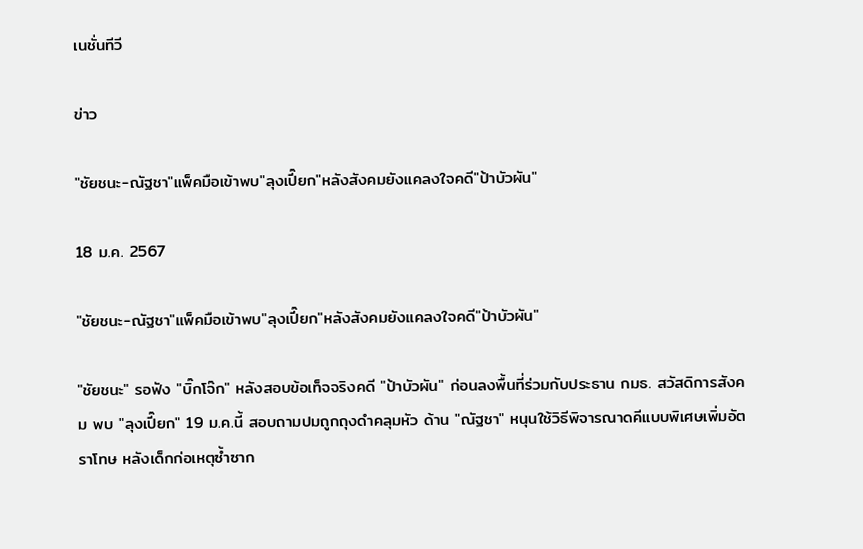เนชั่นทีวี

ข่าว

"ชัยชนะ-ณัฐชา"แพ็คมือเข้าพบ"ลุงเปี๊ยก"หลังสังคมยังแคลงใจคดี"ป้าบัวผัน"

18 ม.ค. 2567

"ชัยชนะ-ณัฐชา"แพ็คมือเข้าพบ"ลุงเปี๊ยก"หลังสังคมยังแคลงใจคดี"ป้าบัวผัน"

"ชัยชนะ" รอฟัง "บิ๊กโจ๊ก" หลังสอบข้อเท็จจริงคดี "ป้าบัวผัน" ก่อนลงพื้นที่ร่วมกับประธาน กมธ. สวัสดิการสังคม พบ "ลุงเปี๊ยก" 19 ม.ค.นี้ สอบถามปมถูกถุงดำคลุมหัว ด้าน "ณัฐชา" หนุนใช้วิธีพิจารณาดคีแบบพิเศษเพิ่มอัตราโทษ หลังเด็กก่อเหตุซ้ำซาก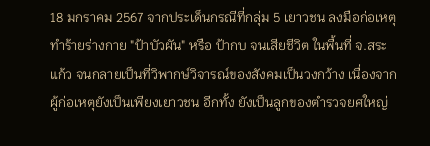18 มกราคม 2567 จากประเด็นกรณีที่กลุ่ม 5 เยาวชน ลงมือก่อเหตุทำร้ายร่างกาย "ป้าบัวผัน" หรือ ป้ากบ จนเสียชีวิต ในพื้นที่ จ.สระแก้ว จนกลายเป็นที่วิพากษ์วิจารณ์ของสังคมเป็นวงกว้าง เนื่องจากผู้ก่อเหตุยังเป็นเพียงเยาวชน อีกทั้ง ยังเป็นลูกของตำรวจยศใหญ่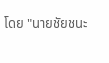โดย "นายชัยชนะ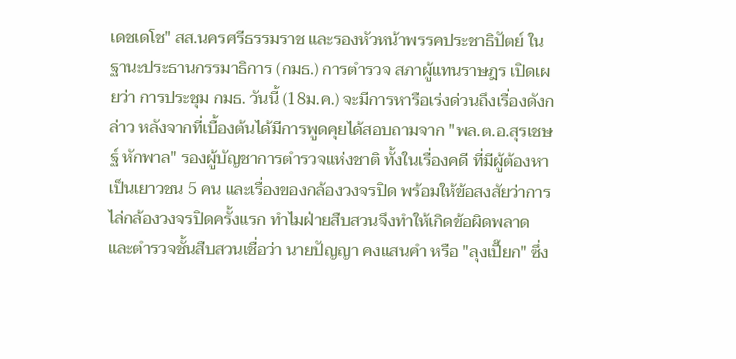เดชเดโช" สส.นครศรีธรรมราช และรองหัวหน้าพรรคประชาธิปัตย์ ในฐานะประธานกรรมาธิการ (กมธ.) การตำรวจ สภาผู้แทนราษฎร เปิดเผยว่า การประชุม กมธ. วันนี้ (18ม.ค.) จะมีการหารือเร่งด่วนถึงเรื่องดังกล่าว หลังจากที่เบื้องต้นได้มีการพูดคุยได้สอบถามจาก "พล.ต.อ.สุรเชษฐ์ หักพาล" รองผู้บัญชาการตำรวจแห่งชาติ ทั้งในเรื่องคดี ที่มีผู้ต้องหาเป็นเยาวชน 5 คน และเรื่องของกล้องวงจรปิด พร้อมให้ข้อสงสัยว่าการไล่กล้องวงจรปิดครั้งแรก ทำไมฝ่ายสืบสวนจึงทำให้เกิดข้อผิดพลาด และตำรวจชั้นสืบสวนเชื่อว่า นายปัญญา คงแสนคำ หรือ "ลุงเปี๊ยก" ซึ่ง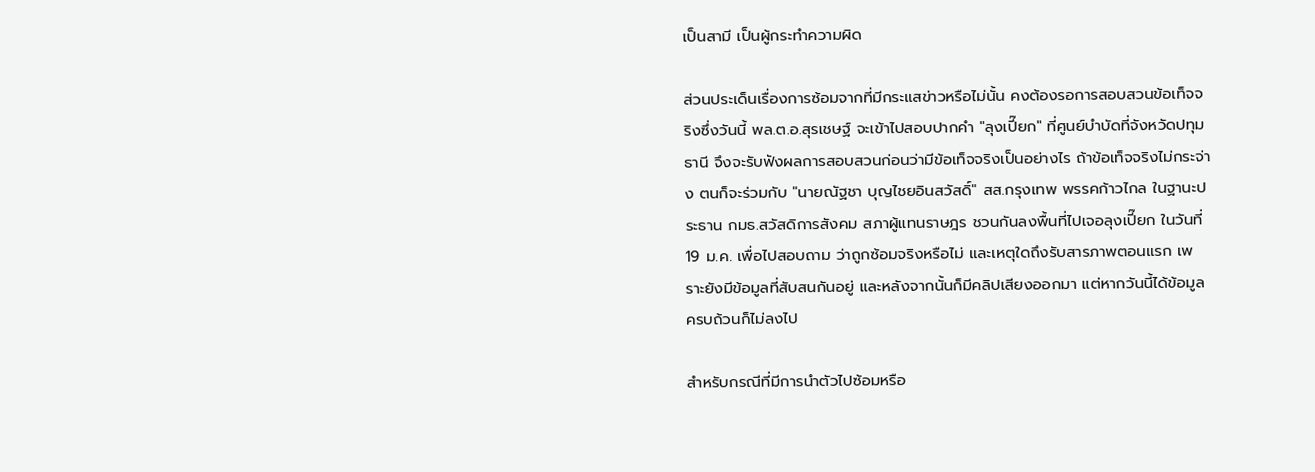เป็นสามี เป็นผู้กระทำความผิด

ส่วนประเด็นเรื่องการซ้อมจากที่มีกระแสข่าวหรือไม่นั้น คงต้องรอการสอบสวนข้อเท็จจริงซึ่งวันนี้ พล.ต.อ.สุรเชษฐ์ จะเข้าไปสอบปากคำ "ลุงเปี๊ยก" ที่ศูนย์บำบัดที่จังหวัดปทุมธานี จึงจะรับฟังผลการสอบสวนก่อนว่ามีข้อเท็จจริงเป็นอย่างไร ถ้าข้อเท็จจริงไม่กระจ่าง ตนก็จะร่วมกับ "นายณัฐชา บุญไชยอินสวัสดิ์" สส.กรุงเทพ พรรคก้าวไกล ในฐานะประธาน กมธ.สวัสดิการสังคม สภาผู้แทนราษฎร ชวนกันลงพื้นที่ไปเจอลุงเปี๊ยก ในวันที่ 19 ม.ค. เพื่อไปสอบถาม ว่าถูกซ้อมจริงหรือไม่ และเหตุใดถึงรับสารภาพตอนแรก เพราะยังมีข้อมูลที่สับสนกันอยู่ และหลังจากนั้นก็มีคลิปเสียงออกมา แต่หากวันนี้ได้ข้อมูลครบถ้วนก็ไม่ลงไป

สำหรับกรณีที่มีการนำตัวไปซ้อมหรือ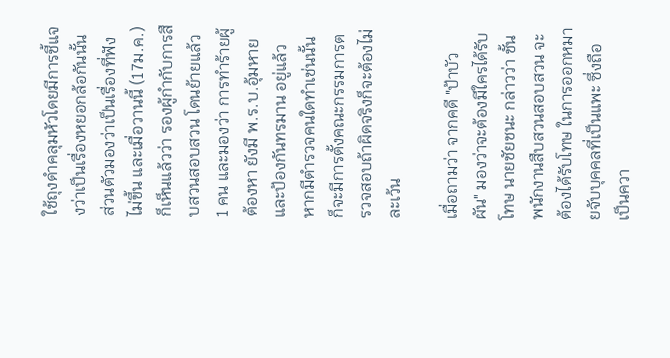ใช้ถุงดำคลุมหัวโดยมีการชี้แจงว่าเป็นเรื่องหยอกล้อกันนั้น ส่วนตัวมองว่าเป็นเรื่องที่ฟังไม่ขึ้น และเมื่อวานนี้ (17ม.ค.) ก็เห็นแล้วว่า รองผู้กำกับการสืบสวนสอบสวน โดนย้ายแล้ว 1 คน และมองว่า การทำร้ายผู้ต้องหา ยังมี พ.ร.บ.อุ้มหายและป้องกันทรมาน อยู่แล้ว หากมีตำรวจคนใดทำเช่นนั้น ก็จะมีการตั้งคณะกรรมการตรวจสอบถ้าผิดจริงก็จะต้องไม่ละเว้น

เมื่อถามว่า จากคดี "ป้าบัวผัน" มองว่าจะต้องมีใครได้รับโทษ นายชัยชนะ กล่าวว่า ชั้นพนักงานสืบสวนสอบสวน จะต้องได้รับโทษ ในการออกหมายจับบุคคลที่เป็นแพะ ซึ่งถือเป็นควา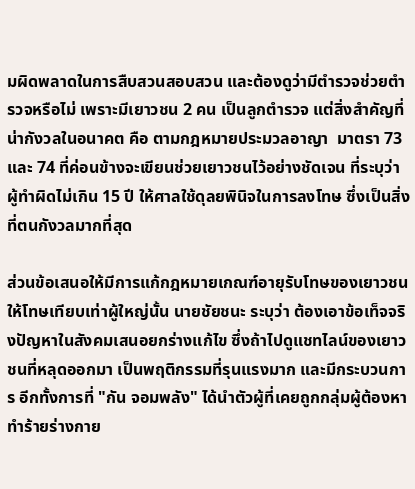มผิดพลาดในการสืบสวนสอบสวน และต้องดูว่ามีตำรวจช่วยตำรวจหรือไม่ เพราะมีเยาวชน 2 คน เป็นลูกตำรวจ แต่สิ่งสำคัญที่น่ากังวลในอนาคต คือ ตามกฎหมายประมวลอาญา  มาตรา 73 และ 74 ที่ค่อนข้างจะเขียนช่วยเยาวชนไว้อย่างชัดเจน ที่ระบุว่า ผู้ทำผิดไม่เกิน 15 ปี ให้ศาลใช้ดุลยพินิจในการลงโทษ ซึ่งเป็นสิ่งที่ตนกังวลมากที่สุด

ส่วนข้อเสนอให้มีการแก้กฎหมายเกณฑ์อายุรับโทษของเยาวชนให้โทษเทียบเท่าผู้ใหญ่นั้น นายชัยชนะ ระบุว่า ต้องเอาข้อเท็จจริงปัญหาในสังคมเสนอยกร่างแก้ไข ซึ่งถ้าไปดูแชทไลน์ของเยาวชนที่หลุดออกมา เป็นพฤติกรรมที่รุนแรงมาก และมีกระบวนการ อีกทั้งการที่ "กัน จอมพลัง" ได้นำตัวผู้ที่เคยถูกกลุ่มผู้ต้องหาทำร้ายร่างกาย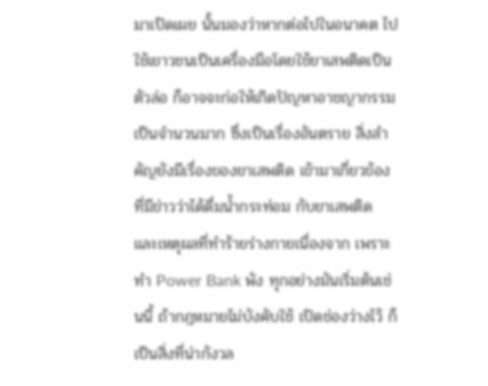มาเปิดเผย นั้นมองว่าหากต่อไปในอนาคต ไปใช้เยาวชนเป็นเครื่องมือโดยใช้ยาเสพติดเป็นตัวล่อ ก็อาจจะก่อให้เกิดปัญหาอาชญากรรมเป็นจำนวนมาก ซึ่งเป็นเรื่องอันตราย สิ่งสำคัญยังมีเรื่องของยาเสพติด เข้ามาเกี่ยวข้อง ที่มีข่าวว่าได้ดื่มน้ำกระท่อม กับยาเสพติด และเหตุผลที่ทำร้ายร่างกายเนื่องจาก เพราะทำ Power Bank พัง ทุกอย่างมันเริ่มต้นเช่นนี้ ถ้ากฎหมายไม่บังคับใช้ เปิดช่องว่างไว้ ก็เป็นสิ่งที่น่ากังวล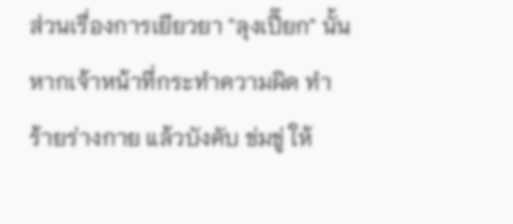ส่วนเรื่องการเยียวยา "ลุงเปี๊ยก" นั้น หากเจ้าหน้าที่กระทำความผิด ทำร้ายร่างกาย แล้วบังคับ ข่มขู่ ให้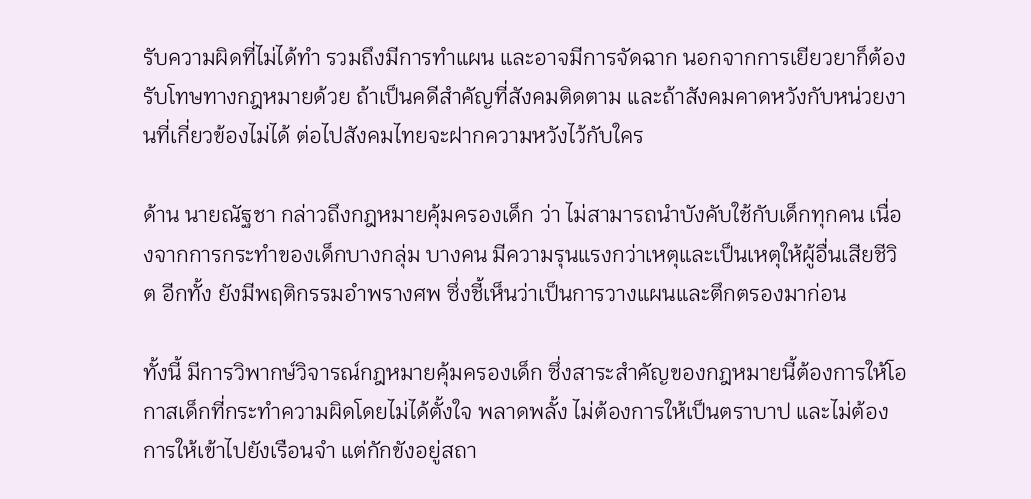รับความผิดที่ไม่ได้ทำ รวมถึงมีการทำแผน และอาจมีการจัดฉาก นอกจากการเยียวยาก็ต้องรับโทษทางกฎหมายด้วย ถ้าเป็นคดีสำคัญที่สังคมติดตาม และถ้าสังคมคาดหวังกับหน่วยงานที่เกี่ยวข้องไม่ได้ ต่อไปสังคมไทยจะฝากความหวังไว้กับใคร

ด้าน นายณัฐชา กล่าวถึงกฎหมายคุ้มครองเด็ก ว่า ไม่สามารถนำบังคับใช้กับเด็กทุกคน เนื่องจากการกระทำของเด็กบางกลุ่ม บางคน มีความรุนแรงกว่าเหตุและเป็นเหตุให้ผู้อื่นเสียชีวิต อีกทั้ง ยังมีพฤติกรรมอำพรางศพ ซึ่งชี้เห็นว่าเป็นการวางแผนและตึกตรองมาก่อน

ทั้งนี้ มีการวิพากษ์วิจารณ์กฎหมายคุ้มครองเด็ก ซึ่งสาระสำคัญของกฎหมายนี้ต้องการให้โอกาสเด็กที่กระทำความผิดโดยไม่ได้ตั้งใจ พลาดพลั้ง ไม่ต้องการให้เป็นตราบาป และไม่ต้องการให้เข้าไปยังเรือนจำ แต่กักขังอยู่สถา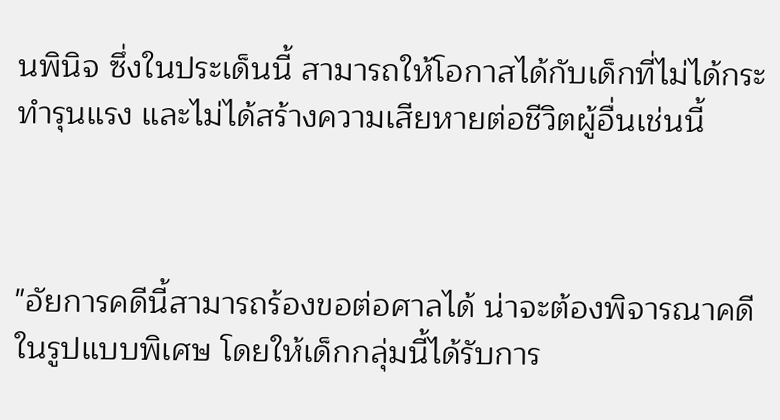นพินิจ ซึ่งในประเด็นนี้ สามารถให้โอกาสได้กับเด็กที่ไม่ได้กระทำรุนแรง และไม่ได้สร้างความเสียหายต่อชีวิตผู้อื่นเช่นนี้



"อัยการคดีนี้สามารถร้องขอต่อศาลได้ น่าจะต้องพิจารณาคดีในรูปแบบพิเศษ โดยให้เด็กกลุ่มนี้ได้รับการ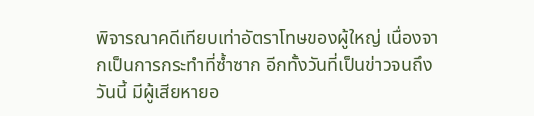พิจารณาคดีเทียบเท่าอัตราโทษของผู้ใหญ่ เนื่องจากเป็นการกระทำที่ซ้ำซาก อีกทั้งวันที่เป็นข่าวจนถึงวันนี้ มีผู้เสียหายอ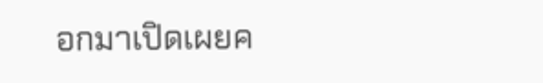อกมาเปิดเผยค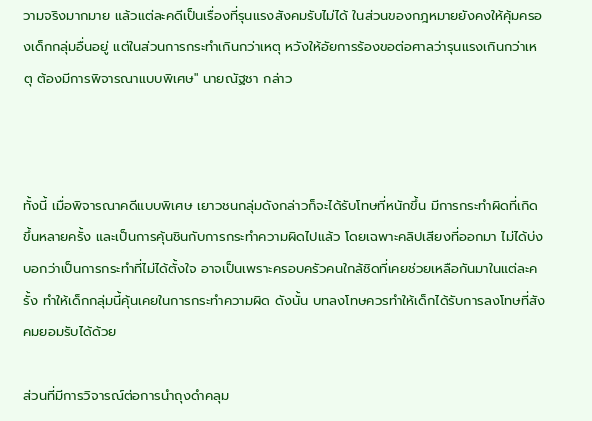วามจริงมากมาย แล้วแต่ละคดีเป็นเรื่องที่รุนแรงสังคมรับไม่ได้ ในส่วนของกฎหมายยังคงให้คุ้มครองเด็กกลุ่มอื่นอยู่ แต่ในส่วนการกระทำเกินกว่าเหตุ หวังให้อัยการร้องขอต่อศาลว่ารุนแรงเกินกว่าเหตุ ต้องมีการพิจารณาแบบพิเศษ" นายณัฐชา กล่าว



ทั้งนี้ เมื่อพิจารณาคดีแบบพิเศษ เยาวชนกลุ่มดังกล่าวก็จะได้รับโทษที่หนักขึ้น มีการกระทำผิดที่เกิดขึ้นหลายครั้ง และเป็นการคุ้นชินกับการกระทำความผิดไปแล้ว โดยเฉพาะคลิปเสียงที่ออกมา ไม่ได้บ่งบอกว่าเป็นการกระทำที่ไม่ได้ตั้งใจ อาจเป็นเพราะครอบครัวคนใกล้ชิดที่เคยช่วยเหลือกันมาในแต่ละครั้ง ทำให้เด็กกลุ่มนี้คุ้นเคยในการกระทำความผิด ดังนั้น บทลงโทษควรทำให้เด็กได้รับการลงโทษที่สังคมยอมรับได้ด้วย

ส่วนที่มีการวิจารณ์ต่อการนำถุงดำคลุม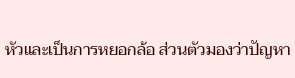หัวและเป็นการหยอกล้อ ส่วนตัวมองว่าปัญหา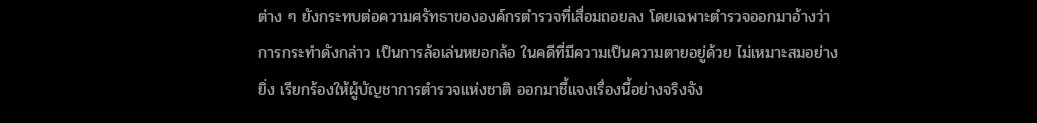ต่าง ๆ ยังกระทบต่อความศรัทธาขององค์กรตำรวจที่เสื่อมถอยลง โดยเฉพาะตำรวจออกมาอ้างว่าการกระทำดังกล่าว เป็นการล้อเล่นหยอกล้อ ในคดีที่มีความเป็นความตายอยู่ด้วย ไม่เหมาะสมอย่างยิ่ง เรียกร้องให้ผู้บัญชาการตำรวจแห่งชาติ ออกมาชี้แจงเรื่องนี้อย่างจริงจัง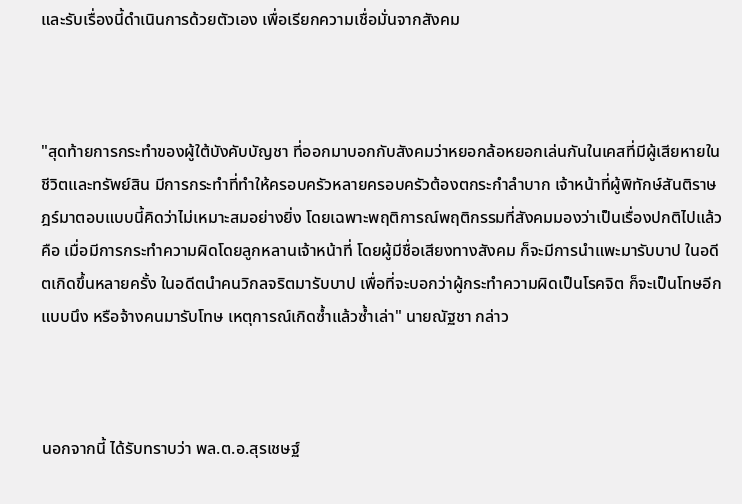และรับเรื่องนี้ดำเนินการด้วยตัวเอง เพื่อเรียกความเชื่อมั่นจากสังคม



"สุดท้ายการกระทำของผู้ใต้บังคับบัญชา ที่ออกมาบอกกับสังคมว่าหยอกล้อหยอกเล่นกันในเคสที่มีผู้เสียหายในชีวิตและทรัพย์สิน มีการกระทำที่ทำให้ครอบครัวหลายครอบครัวต้องตกระกำลำบาก เจ้าหน้าที่ผู้พิทักษ์สันติราษฎร์มาตอบแบบนี้คิดว่าไม่เหมาะสมอย่างยิ่ง โดยเฉพาะพฤติการณ์พฤติกรรมที่สังคมมองว่าเป็นเรื่องปกติไปแล้ว คือ เมื่อมีการกระทำความผิดโดยลูกหลานเจ้าหน้าที่ โดยผู้มีชื่อเสียงทางสังคม ก็จะมีการนำแพะมารับบาป ในอดีตเกิดขึ้นหลายครั้ง ในอดีตนำคนวิกลจริตมารับบาป เพื่อที่จะบอกว่าผู้กระทำความผิดเป็นโรคจิต ก็จะเป็นโทษอีกแบบนึง หรือจ้างคนมารับโทษ เหตุการณ์เกิดซ้ำแล้วซ้ำเล่า" นายณัฐชา กล่าว



นอกจากนี้ ได้รับทราบว่า พล.ต.อ.สุรเชษฐ์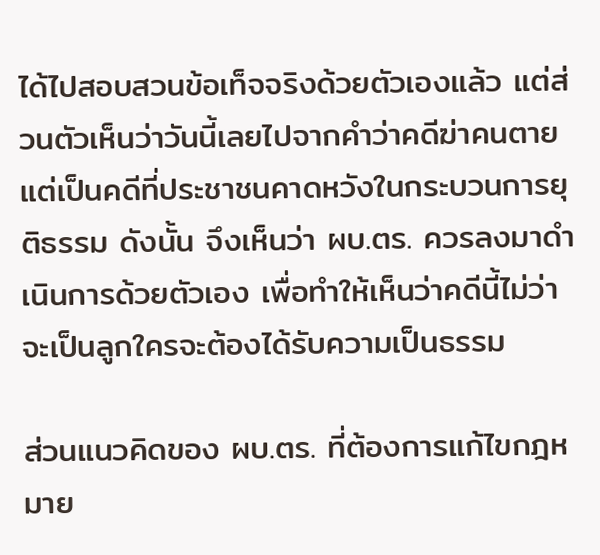ได้ไปสอบสวนข้อเท็จจริงด้วยตัวเองแล้ว แต่ส่วนตัวเห็นว่าวันนี้เลยไปจากคำว่าคดีฆ่าคนตาย แต่เป็นคดีที่ประชาชนคาดหวังในกระบวนการยุติธรรม ดังนั้น จึงเห็นว่า ผบ.ตร. ควรลงมาดำเนินการด้วยตัวเอง เพื่อทำให้เห็นว่าคดีนี้ไม่ว่าจะเป็นลูกใครจะต้องได้รับความเป็นธรรม

ส่วนแนวคิดของ ผบ.ตร. ที่ต้องการแก้ไขกฎหมาย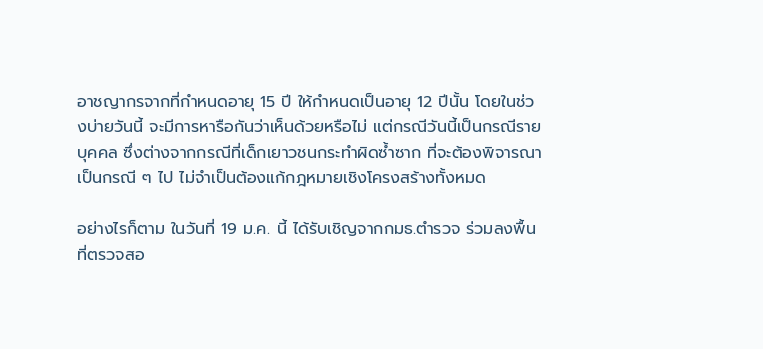อาชญากรจากที่กำหนดอายุ 15 ปี ให้กำหนดเป็นอายุ 12 ปีนั้น โดยในช่วงบ่ายวันนี้ จะมีการหารือกันว่าเห็นด้วยหรือไม่ แต่กรณีวันนี้เป็นกรณีรายบุคคล ซึ่งต่างจากกรณีที่เด็กเยาวชนกระทำผิดซ้ำซาก ที่จะต้องพิจารณาเป็นกรณี ๆ ไป ไม่จำเป็นต้องแก้กฎหมายเชิงโครงสร้างทั้งหมด

อย่างไรก็ตาม ในวันที่ 19 ม.ค. นี้ ได้รับเชิญจากกมธ.ตำรวจ ร่วมลงพื้นที่ตรวจสอ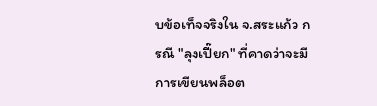บข้อเท็จจริงใน จ.สระแก้ว กรณี "ลุงเปี๊ยก" ที่คาดว่าจะมีการเขียนพล็อต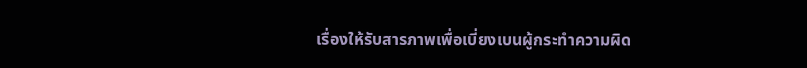เรื่องให้รับสารภาพเพื่อเบี่ยงเบนผู้กระทำความผิด